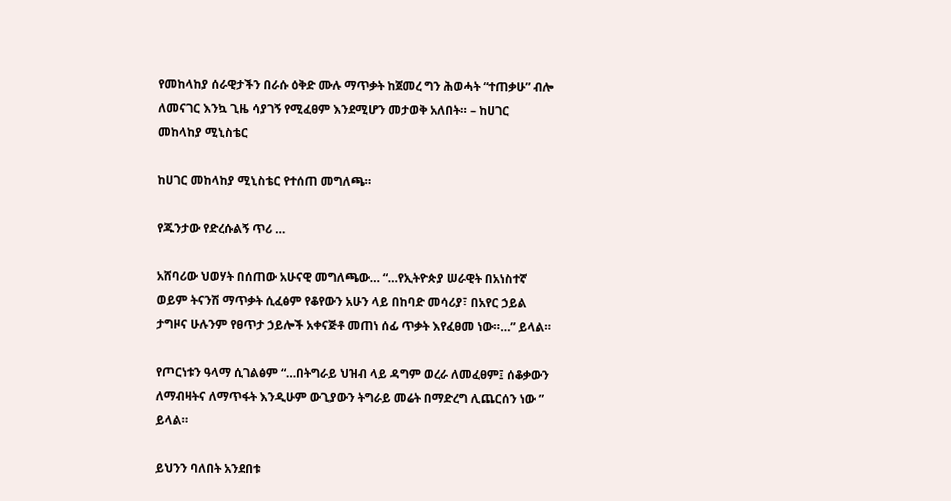የመከላከያ ሰራዊታችን በራሱ ዕቅድ ሙሉ ማጥቃት ከጀመረ ግን ሕወሓት “ተጠቃሁ” ብሎ ለመናገር እንኳ ጊዜ ሳያገኝ የሚፈፀም እንደሚሆን መታወቅ አለበት። – ከሀገር መከላከያ ሚኒስቴር

ከሀገር መከላከያ ሚኒስቴር የተሰጠ መግለጫ።

የጁንታው የድረሱልኝ ጥሪ …

አሸባሪው ህወሃት በሰጠው አሁናዊ መግለጫው… “…የኢትዮጵያ ሠራዊት በአነስተኛ ወይም ትናንሽ ማጥቃት ሲፈፅም የቆየውን አሁን ላይ በከባድ መሳሪያ፣ በአየር ኃይል ታግዞና ሁሉንም የፀጥታ ኃይሎች አቀናጅቶ መጠነ ሰፊ ጥቃት እየፈፀመ ነው።…” ይላል።

የጦርነቱን ዓላማ ሲገልፅም “…በትግራይ ህዝብ ላይ ዳግም ወረራ ለመፈፀም፤ ሰቆቃውን ለማብዛትና ለማጥፋት እንዲሁም ውጊያውን ትግራይ መሬት በማድረግ ሊጨርሰን ነው ” ይላል።

ይህንን ባለበት አንደበቱ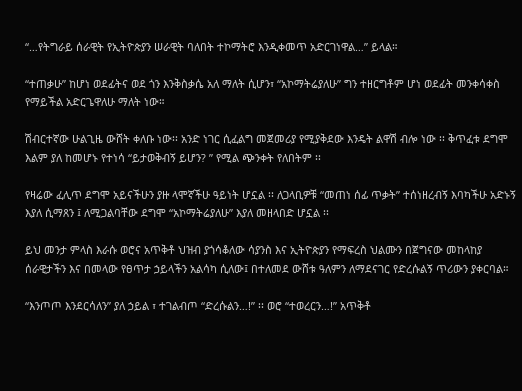“…የትግራይ ሰራዊት የኢትዮጵያን ሠራዊት ባለበት ተኮማትሮ እንዲቀመጥ አድርገነዋል…” ይላል።

“ተጠቃሁ” ከሆነ ወደፊትና ወደ ጎን እንቅስቃሴ አለ ማለት ሲሆን፣ “አኮማትሬያለሁ” ግን ተዘርግቶም ሆነ ወደፊት መንቀሳቀስ የማይችል አድርጌዋለሁ ማለት ነው።

ሽብርተኛው ሁልጊዜ ውሸት ቀለቡ ነው፡፡ አንድ ነገር ሲፈልግ መጀመሪያ የሚያቅደው እንዴት ልዋሽ ብሎ ነው ፡፡ ቅጥፈቱ ደግሞ እልም ያለ ከመሆኑ የተነሳ “ይታወቅብኝ ይሆን? ” የሚል ጭንቀት የለበትም ፡፡

የዛሬው ፈሊጥ ደግሞ አይናችሁን ያዙ ላሞኛችሁ ዓይነት ሆኗል ፡፡ ለጋላቢዎቹ “መጠነ ሰፊ ጥቃት” ተሰነዘረብኝ እባካችሁ አድኑኝ እያለ ሲማጸን ፤ ለሚጋልባቸው ደግሞ “አኮማትሬያለሁ” እያለ መዘላበድ ሆኗል ፡፡

ይህ መንታ ምላስ እራሱ ወሮና አጥቅቶ ህዝብ ያጎሳቆለው ሳያንስ እና ኢትዮጵያን የማፍረስ ህልሙን በጀግናው መከላከያ ሰራዊታችን እና በመላው የፀጥታ ኃይላችን አልሳካ ሲለው፤ በተለመደ ውሸቱ ዓለምን ለማደናገር የድረሱልኝ ጥሪውን ያቀርባል።

“እንጦጦ እንደርሳለን” ያለ ኃይል ፣ ተገልብጦ “ድረሱልን…!” ፡፡ ወሮ “ተወረርን…!” አጥቅቶ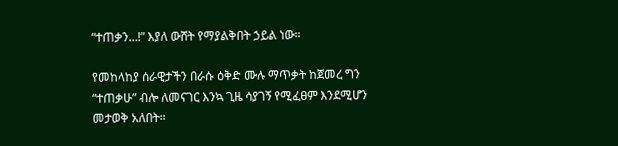“ተጠቃን…!” እያለ ውሸት የማያልቅበት ኃይል ነው።

የመከላከያ ሰራዊታችን በራሱ ዕቅድ ሙሉ ማጥቃት ከጀመረ ግን “ተጠቃሁ” ብሎ ለመናገር እንኳ ጊዜ ሳያገኝ የሚፈፀም እንደሚሆን መታወቅ አለበት።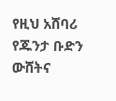የዚህ አሸባሪ የጁንታ ቡድን ውሸትና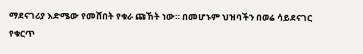ማደናገሪያ እድሜው የመሸበት የቁራ ጩኸት ነው። በመሆኑም ህዝባችን በወሬ ሳይደናገር የቁርጥ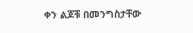ቀን ልጆቹ በመንግስታቸው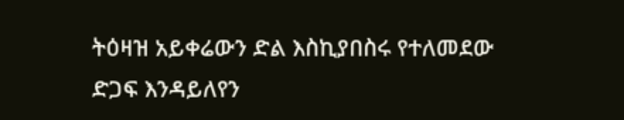ትዕዛዝ አይቀሬውን ድል እስኪያበስሩ የተለመደው ድጋፍ እንዳይለየን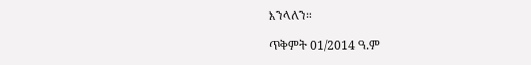እንላለን።

ጥቅምት 01/2014 ዓ.ም